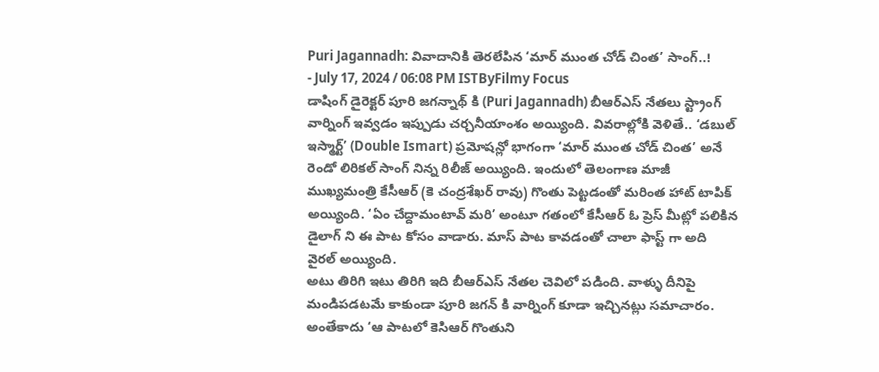Puri Jagannadh: వివాదానికి తెరలేపిన ‘మార్ ముంత చోడ్ చింత’ సాంగ్..!
- July 17, 2024 / 06:08 PM ISTByFilmy Focus
డాషింగ్ డైరెక్టర్ పూరి జగన్నాథ్ కి (Puri Jagannadh) బీఆర్ఎస్ నేతలు స్ట్రాంగ్ వార్నింగ్ ఇవ్వడం ఇప్పుడు చర్చనీయాంశం అయ్యింది. వివరాల్లోకి వెళితే.. ‘డబుల్ ఇస్మార్ట్’ (Double Ismart) ప్రమోషన్లో భాగంగా ‘మార్ ముంత చోడ్ చింత’ అనే రెండో లిరికల్ సాంగ్ నిన్న రిలీజ్ అయ్యింది. ఇందులో తెలంగాణ మాజీ ముఖ్యమంత్రి కేసీఆర్ (కె చంద్రశేఖర్ రావు) గొంతు పెట్టడంతో మరింత హాట్ టాపిక్ అయ్యింది. ‘ఏం చేద్దామంటావ్ మరి’ అంటూ గతంలో కేసీఆర్ ఓ ప్రెస్ మీట్లో పలికిన డైలాగ్ ని ఈ పాట కోసం వాడారు. మాస్ పాట కావడంతో చాలా ఫాస్ట్ గా అది వైరల్ అయ్యింది.
అటు తిరిగి ఇటు తిరిగి ఇది బీఆర్ఎస్ నేతల చెవిలో పడింది. వాళ్ళు దీనిపై మండిపడటమే కాకుండా పూరి జగన్ కి వార్నింగ్ కూడా ఇచ్చినట్లు సమాచారం. అంతేకాదు ‘ఆ పాటలో కెసిఆర్ గొంతుని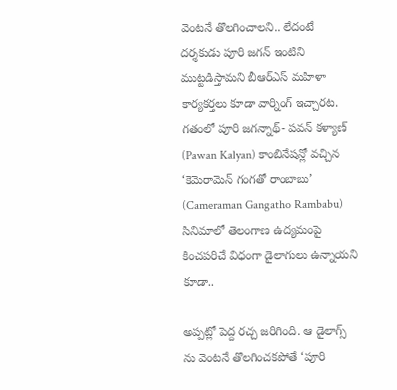వెంటనే తొలగించాలని.. లేదంటే దర్శకుడు పూరి జగన్ ఇంటిని ముట్టడిస్తామని బీఆర్ఎస్ మహిళా కార్యకర్తలు కూడా వార్నింగ్ ఇచ్చారట. గతంలో పూరి జగన్నాథ్- పవన్ కళ్యాణ్ (Pawan Kalyan) కాంబినేషన్లో వచ్చిన ‘కెమెరామెన్ గంగతో రాంబాబు’ (Cameraman Gangatho Rambabu) సినిమాలో తెలంగాణ ఉద్యమంపై కించపరిచే విధంగా డైలాగులు ఉన్నాయని కూడా..

అప్పట్లో పెద్ద రచ్చ జరిగింది. ఆ డైలాగ్స్ ను వెంటనే తొలగించకపోతే ‘పూరి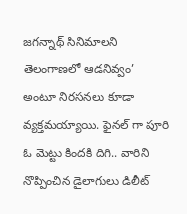జగన్నాథ్ సినిమాలని తెలంగాణలో ఆడనివ్వం’ అంటూ నిరసనలు కూడా వ్యక్తమయ్యాయి. ఫైనల్ గా పూరి ఓ మెట్టు కిందకి దిగి.. వారిని నొప్పించిన డైలాగులు డిలీట్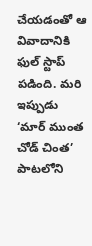చేయడంతో ఆ వివాదానికి ఫుల్ స్టాప్ పడింది. మరి ఇప్పుడు ‘మార్ ముంత చోడ్ చింత’ పాటలోని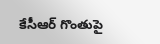కేసీఆర్ గొంతుపై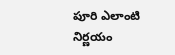పూరి ఎలాంటి నిర్ణయం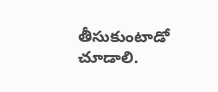తీసుకుంటాడో చూడాలి.